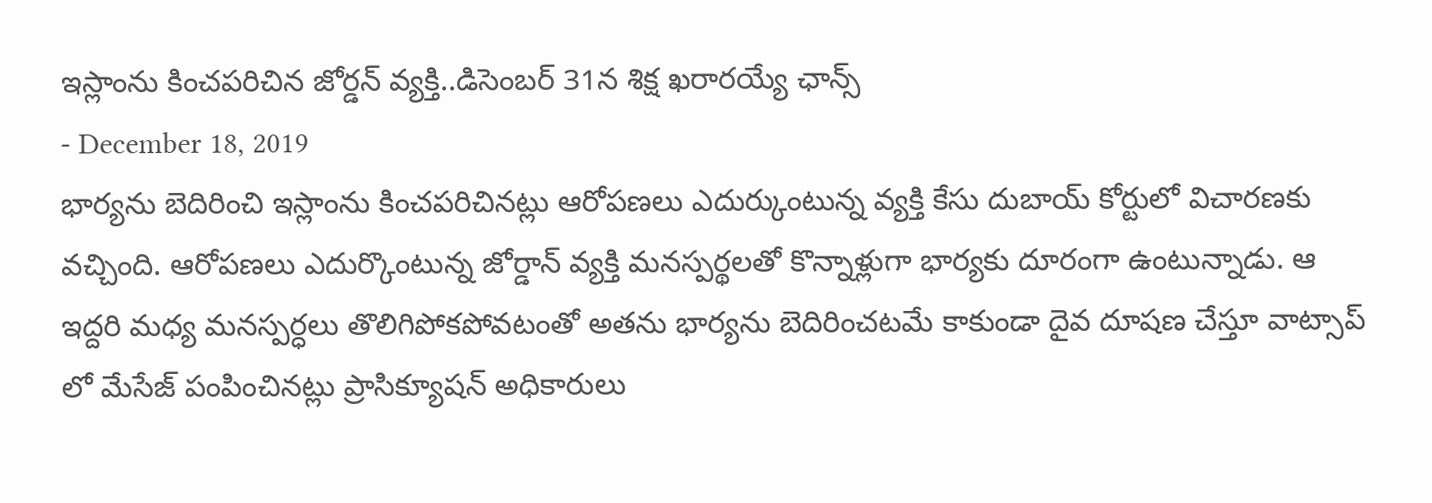ఇస్లాంను కించపరిచిన జోర్డన్ వ్యక్తి..డిసెంబర్ 31న శిక్ష ఖరారయ్యే ఛాన్స్
- December 18, 2019
భార్యను బెదిరించి ఇస్లాంను కించపరిచినట్లు ఆరోపణలు ఎదుర్కుంటున్న వ్యక్తి కేసు దుబాయ్ కోర్టులో విచారణకు వచ్చింది. ఆరోపణలు ఎదుర్కొంటున్న జోర్డాన్ వ్యక్తి మనస్పర్థలతో కొన్నాళ్లుగా భార్యకు దూరంగా ఉంటున్నాడు. ఆ ఇద్దరి మధ్య మనస్పర్ధలు తొలిగిపోకపోవటంతో అతను భార్యను బెదిరించటమే కాకుండా దైవ దూషణ చేస్తూ వాట్సాప్ లో మేసేజ్ పంపించినట్లు ప్రాసిక్యూషన్ అధికారులు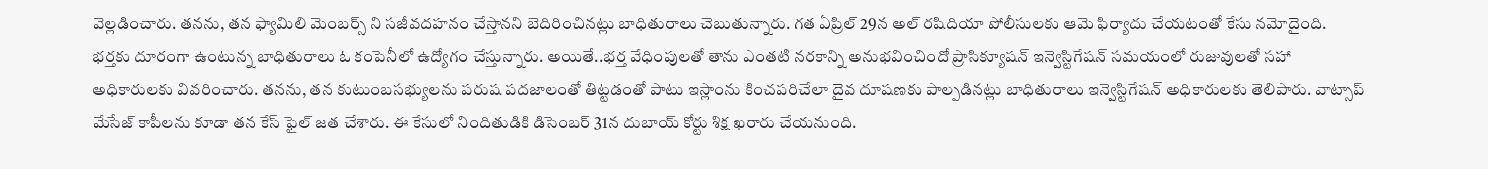వెల్లడించారు. తనను, తన ఫ్యామిలి మెంబర్స్ ని సజీవదహనం చేస్తానని బెదిరించినట్లు బాధితురాలు చెబుతున్నారు. గత ఏప్రిల్ 29న అల్ రషిదియా పోలీసులకు ఆమె ఫిర్యాదు చేయటంతో కేసు నమోదైంది.
భర్తకు దూరంగా ఉంటున్న బాధితురాలు ఓ కంపెనీలో ఉద్యోగం చేస్తున్నారు. అయితే..భర్త వేధింపులతో తాను ఎంతటి నరకాన్ని అనుభవించిందో ప్రాసిక్యూషన్ ఇన్వెస్టిగేషన్ సమయంలో రుజువులతో సహా అధికారులకు వివరించారు. తనను, తన కుటుంబసభ్యులను పరుష పదజాలంతో తిట్టడంతో పాటు ఇస్లాంను కించపరిచేలా దైవ దూషణకు పాల్పడినట్లు బాధితురాలు ఇన్వెస్టిగేషన్ అధికారులకు తెలిపారు. వాట్సాప్ మేసేజ్ కాపీలను కూడా తన కేస్ ఫైల్ జత చేశారు. ఈ కేసులో నిందితుడికి డిసెంబర్ 31న దుబాయ్ కోర్టు శిక్ష ఖరారు చేయనుంది.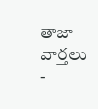తాజా వార్తలు
-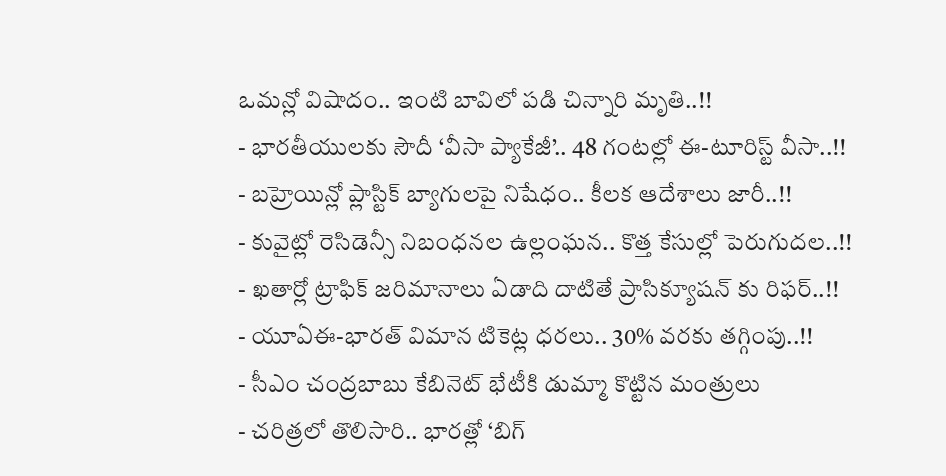ఒమన్లో విషాదం.. ఇంటి బావిలో పడి చిన్నారి మృతి..!!
- భారతీయులకు సౌదీ ‘వీసా ప్యాకేజీ’.. 48 గంటల్లో ఈ-టూరిస్ట్ వీసా..!!
- బహ్రెయిన్లో ప్లాస్టిక్ బ్యాగులపై నిషేధం.. కీలక ఆదేశాలు జారీ..!!
- కువైట్లో రెసిడెన్సీ నిబంధనల ఉల్లంఘన.. కొత్త కేసుల్లో పెరుగుదల..!!
- ఖతార్లో ట్రాఫిక్ జరిమానాలు ఏడాది దాటితే ప్రాసిక్యూషన్ కు రిఫర్..!!
- యూఏఈ-భారత్ విమాన టికెట్ల ధరలు.. 30% వరకు తగ్గింపు..!!
- సీఎం చంద్రబాబు కేబినెట్ భేటీకి డుమ్మా కొట్టిన మంత్రులు
- చరిత్రలో తొలిసారి.. భారత్లో ‘బిగ్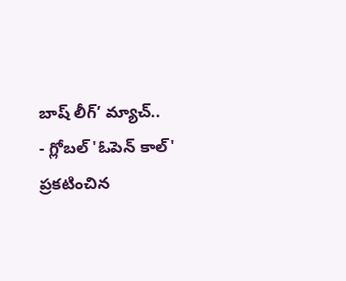బాష్ లీగ్’ మ్యాచ్..
- గ్లోబల్ 'ఓపెన్ కాల్' ప్రకటించిన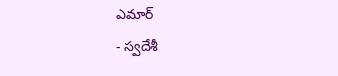ఎమార్
- స్వదేశీ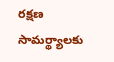రక్షణ సామర్థ్యాలకు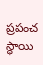ప్రపంచ స్థాయి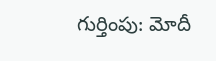గుర్తింపు: మోదీ